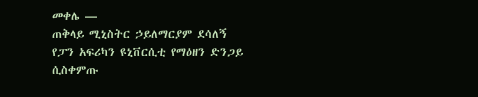መቀሌ —
ጠቅላይ ሚኒስትር ኃይለማርያም ደሳለኝ የፓን አፍሪካን ዩኒቨርሲቲ የማዕዘን ድንጋይ ሲስቀምጡ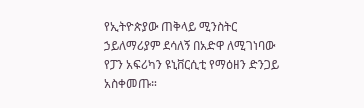የኢትዮጵያው ጠቅላይ ሚንስትር ኃይለማሪያም ደሳለኝ በአድዋ ለሚገነባው የፓን አፍሪካን ዩኒቨርሲቲ የማዕዘን ድንጋይ አስቀመጡ።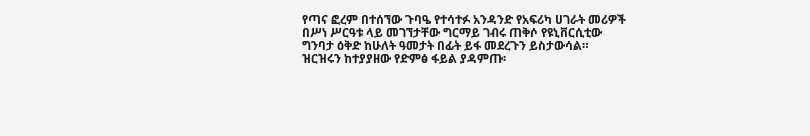የጣና ፎረም በተሰኘው ጉባዔ የተሳተፉ አንዳንድ የአፍሪካ ሀገራት መሪዎች በሥነ ሥርዓቱ ላይ መገኘታቸው ግርማይ ገብሩ ጠቅሶ የዩኒቨርሲቲው ግንባታ ዕቅድ ከሁለት ዓመታት በፊት ይፋ መደረጉን ይስታውሳል።
ዝርዝሩን ከተያያዘው የድምፅ ፋይል ያዳምጡ፡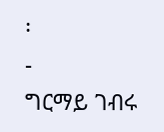፡
-
ግርማይ ገብሩ